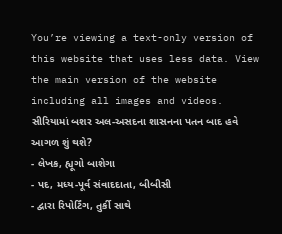You’re viewing a text-only version of this website that uses less data. View the main version of the website including all images and videos.
સીરિયામાં બશર અલ-અસદના શાસનના પતન બાદ હવે આગળ શું થશે?
- લેખક, હ્યૂગો બાશેગા
- પદ, મધ્ય-પૂર્વ સંવાદદાતા, બીબીસી
- દ્વારા રિપોર્ટિંગ, તુર્કી સાથે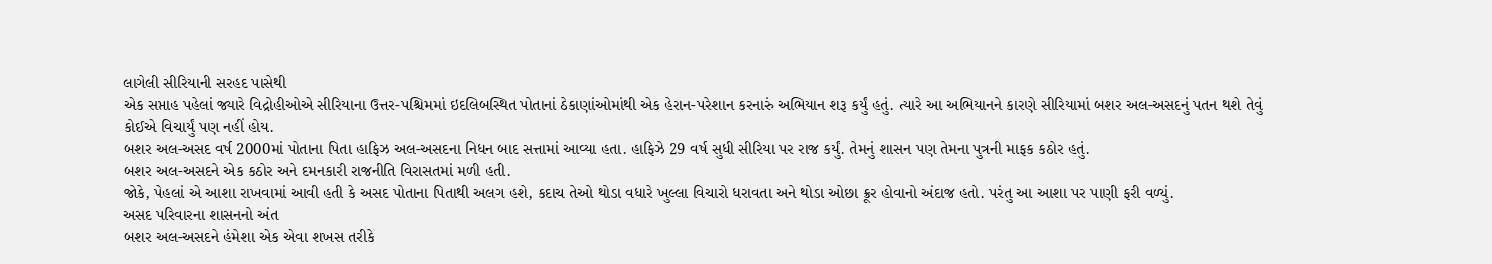લાગેલી સીરિયાની સરહદ પાસેથી
એક સપ્તાહ પહેલાં જ્યારે વિદ્રોહીઓએ સીરિયાના ઉત્તર-પશ્ચિમમાં ઇદલિબસ્થિત પોતાનાં ઠેકાણાંઓમાંથી એક હેરાન-પરેશાન કરનારું અભિયાન શરૂ કર્યું હતું. ત્યારે આ અભિયાનને કારણે સીરિયામાં બશર અલ-અસદનું પતન થશે તેવું કોઈએ વિચાર્યું પણ નહીં હોય.
બશર અલ-અસદ વર્ષ 2000માં પોતાના પિતા હાફિઝ અલ-અસદના નિધન બાદ સત્તામાં આવ્યા હતા. હાફિઝે 29 વર્ષ સુધી સીરિયા પર રાજ કર્યું. તેમનું શાસન પણ તેમના પુત્રની માફક કઠોર હતું.
બશર અલ-અસદને એક કઠોર અને દમનકારી રાજનીતિ વિરાસતમાં મળી હતી.
જોકે, પેહલાં એ આશા રાખવામાં આવી હતી કે અસદ પોતાના પિતાથી અલગ હશે, કદાચ તેઓ થોડા વધારે ખુલ્લા વિચારો ધરાવતા અને થોડા ઓછા ક્રૂર હોવાનો અંદાજ હતો. પરંતુ આ આશા પર પાણી ફરી વળ્યું.
અસદ પરિવારના શાસનનો અંત
બશર અલ-અસદને હંમેશા એક એવા શખસ તરીકે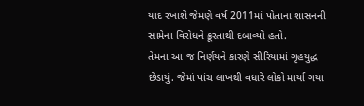યાદ રખાશે જેમણે વર્ષ 2011માં પોતાના શાસનની સામેના વિરોધને ક્રૂરતાથી દબાવ્યો હતો.
તેમના આ જ નિર્ણયને કારણે સીરિયામાં ગૃહયુદ્ધ છેડાયું. જેમાં પાંચ લાખથી વધારે લોકો માર્યા ગયા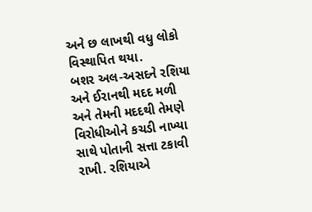અને છ લાખથી વધુ લોકો વિસ્થાપિત થયા.
બશર અલ-અસદને રશિયા અને ઈરાનથી મદદ મળી અને તેમની મદદથી તેમણે વિરોધીઓને કચડી નાખ્યા સાથે પોતાની સત્તા ટકાવી રાખી. રશિયાએ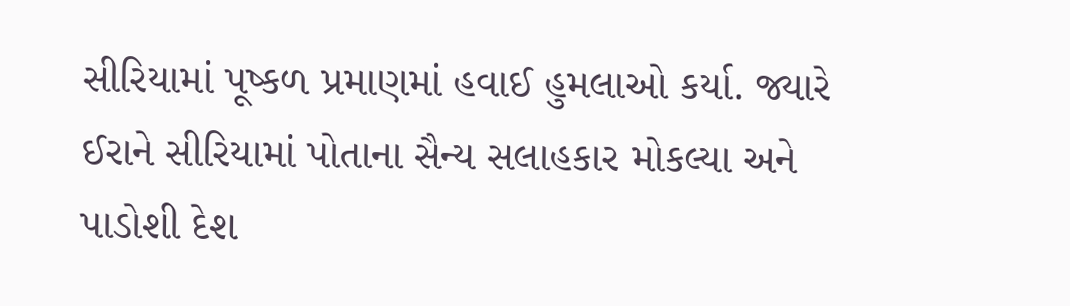સીરિયામાં પૂષ્કળ પ્રમાણમાં હવાઈ હુમલાઓ કર્યા. જ્યારે ઈરાને સીરિયામાં પોતાના સૈન્ય સલાહકાર મોકલ્યા અને પાડોશી દેશ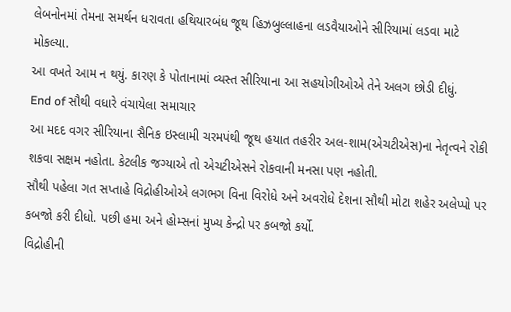લેબનોનમાં તેમના સમર્થન ધરાવતા હથિયારબંધ જૂથ હિઝબુલ્લાહના લડવૈયાઓને સીરિયામાં લડવા માટે મોકલ્યા.
આ વખતે આમ ન થયું. કારણ કે પોતાનામાં વ્યસ્ત સીરિયાના આ સહયોગીઓએ તેને અલગ છોડી દીધું.
End of સૌથી વધારે વંચાયેલા સમાચાર
આ મદદ વગર સીરિયાના સૈનિક ઇસ્લામી ચરમપંથી જૂથ હયાત તહરીર અલ-શામ(એચટીએસ)ના નેતૃત્વને રોકી શકવા સક્ષમ નહોતા. કેટલીક જગ્યાએ તો એચટીએસને રોકવાની મનસા પણ નહોતી.
સૌથી પહેલા ગત સપ્તાહે વિદ્રોહીઓએ લગભગ વિના વિરોધે અને અવરોધે દેશના સૌથી મોટા શહેર અલેપ્પો પર કબજો કરી દીધો. પછી હમા અને હોમ્સનાં મુખ્ય કેન્દ્રો પર કબજો કર્યો.
વિદ્રોહીની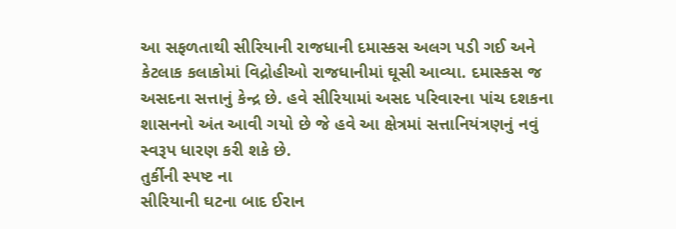આ સફળતાથી સીરિયાની રાજધાની દમાસ્કસ અલગ પડી ગઈ અને કેટલાક કલાકોમાં વિદ્રોહીઓ રાજધાનીમાં ઘૂસી આવ્યા. દમાસ્કસ જ અસદના સત્તાનું કેન્દ્ર છે. હવે સીરિયામાં અસદ પરિવારના પાંચ દશકના શાસનનો અંત આવી ગયો છે જે હવે આ ક્ષેત્રમાં સત્તાનિયંત્રણનું નવું સ્વરૂપ ધારણ કરી શકે છે.
તુર્કીની સ્પષ્ટ ના
સીરિયાની ઘટના બાદ ઈરાન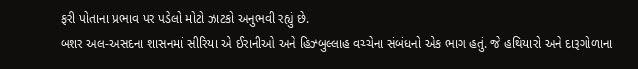ફરી પોતાના પ્રભાવ પર પડેલો મોટો ઝાટકો અનુભવી રહ્યું છે.
બશર અલ-અસદના શાસનમાં સીરિયા એ ઈરાનીઓ અને હિઝ્બુલ્લાહ વચ્ચેના સંબંધનો એક ભાગ હતું. જે હથિયારો અને દારૂગોળાના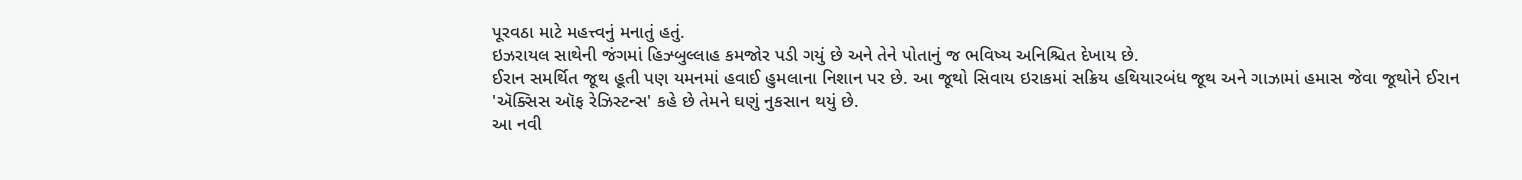પૂરવઠા માટે મહત્ત્વનું મનાતું હતું.
ઇઝરાયલ સાથેની જંગમાં હિઝ્બુલ્લાહ કમજોર પડી ગયું છે અને તેને પોતાનું જ ભવિષ્ય અનિશ્ચિત દેખાય છે.
ઈરાન સમર્થિત જૂથ હૂતી પણ યમનમાં હવાઈ હુમલાના નિશાન પર છે. આ જૂથો સિવાય ઇરાકમાં સક્રિય હથિયારબંધ જૂથ અને ગાઝામાં હમાસ જેવા જૂથોને ઈરાન 'ઍક્સિસ ઑફ રેઝિસ્ટન્સ' કહે છે તેમને ઘણું નુકસાન થયું છે.
આ નવી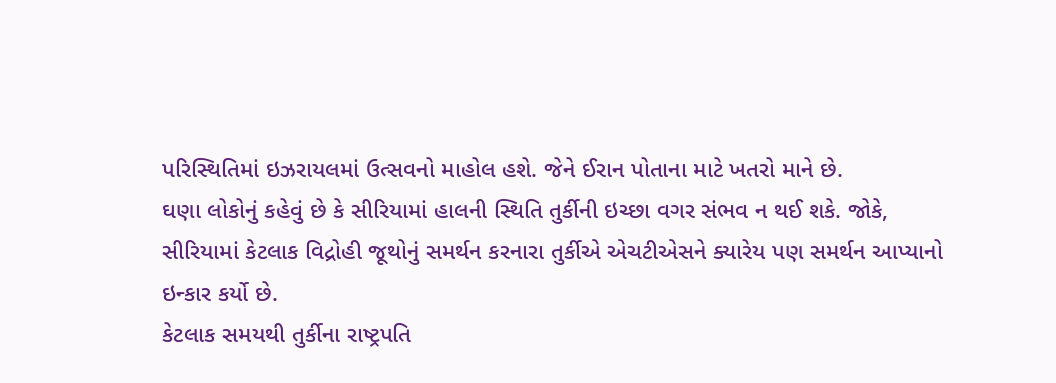પરિસ્થિતિમાં ઇઝરાયલમાં ઉત્સવનો માહોલ હશે. જેને ઈરાન પોતાના માટે ખતરો માને છે.
ઘણા લોકોનું કહેવું છે કે સીરિયામાં હાલની સ્થિતિ તુર્કીની ઇચ્છા વગર સંભવ ન થઈ શકે. જોકે, સીરિયામાં કેટલાક વિદ્રોહી જૂથોનું સમર્થન કરનારા તુર્કીએ એચટીએસને ક્યારેય પણ સમર્થન આપ્યાનો ઇન્કાર કર્યો છે.
કેટલાક સમયથી તુર્કીના રાષ્ટ્રપતિ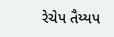રેચેપ તૈય્યપ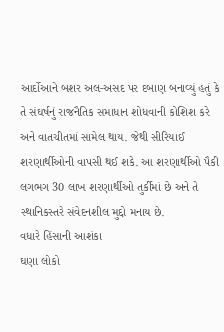આર્દોઆને બશર અલ-અસદ પર દબાણ બનાવ્યું હતું કે તે સંઘર્ષનું રાજનૈતિક સમાધાન શોધવાની કોશિશ કરે અને વાતચીતમાં સામેલ થાય. જેથી સીરિયાઈ શરણાર્થીઓની વાપસી થઈ શકે. આ શરણાર્થીઓ પૈકી લગભગ 30 લાખ શરણાર્થીઓ તુર્કીમાં છે અને તે સ્થાનિકસ્તરે સંવેદનશીલ મુદ્દો મનાય છે.
વધારે હિંસાની આશંકા
ઘણા લોકો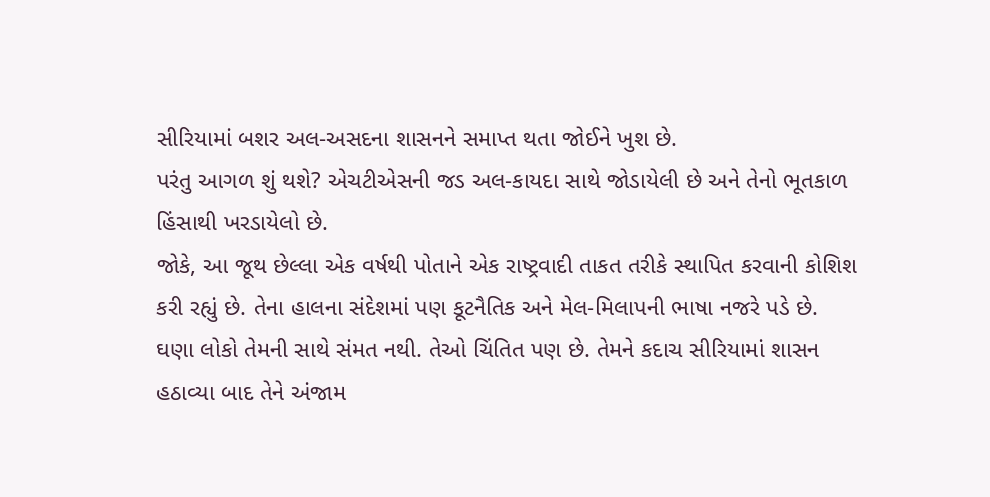સીરિયામાં બશર અલ-અસદના શાસનને સમાપ્ત થતા જોઈને ખુશ છે.
પરંતુ આગળ શું થશે? એચટીએસની જડ અલ-કાયદા સાથે જોડાયેલી છે અને તેનો ભૂતકાળ હિંસાથી ખરડાયેલો છે.
જોકે, આ જૂથ છેલ્લા એક વર્ષથી પોતાને એક રાષ્ટ્રવાદી તાકત તરીકે સ્થાપિત કરવાની કોશિશ કરી રહ્યું છે. તેના હાલના સંદેશમાં પણ કૂટનૈતિક અને મેલ-મિલાપની ભાષા નજરે પડે છે.
ઘણા લોકો તેમની સાથે સંમત નથી. તેઓ ચિંતિત પણ છે. તેમને કદાચ સીરિયામાં શાસન હઠાવ્યા બાદ તેને અંજામ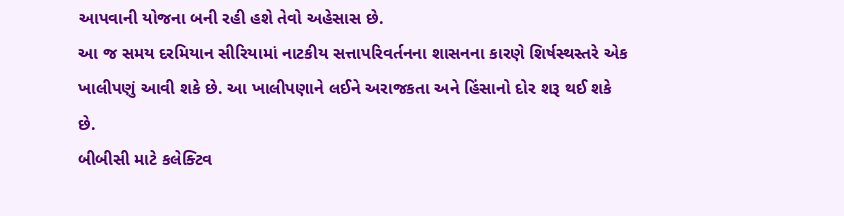આપવાની યોજના બની રહી હશે તેવો અહેસાસ છે.
આ જ સમય દરમિયાન સીરિયામાં નાટકીય સત્તાપરિવર્તનના શાસનના કારણે શિર્ષસ્થસ્તરે એક ખાલીપણું આવી શકે છે. આ ખાલીપણાને લઈને અરાજકતા અને હિંસાનો દોર શરૂ થઈ શકે છે.
બીબીસી માટે કલેક્ટિવ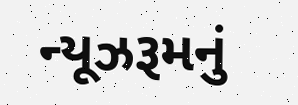ન્યૂઝરૂમનું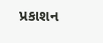પ્રકાશન